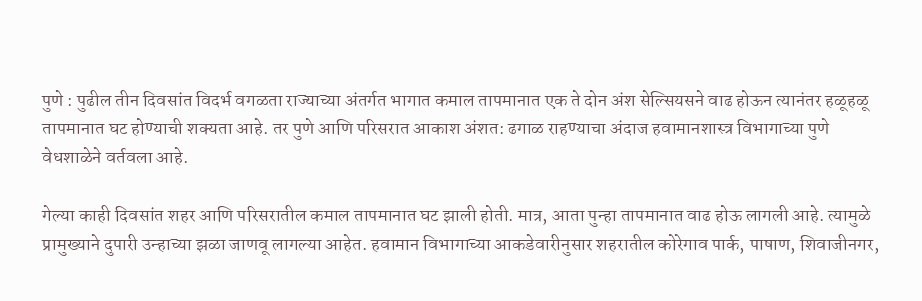पुणे : पुढील तीन दिवसांत विदर्भ वगळता राज्याच्या अंतर्गत भागात कमाल तापमानात एक ते दोन अंश सेल्सियसने वाढ होऊन त्यानंतर हळूहळू तापमानात घट होण्याची शक्यता आहे. तर पुणे आणि परिसरात आकाश अंशत: ढगाळ राहण्याचा अंदाज हवामानशास्त्र विभागाच्या पुणे वेधशाळेने वर्तवला आहे.

गेल्या काही दिवसांत शहर आणि परिसरातील कमाल तापमानात घट झाली होती. मात्र, आता पुन्हा तापमानात वाढ होऊ लागली आहे. त्यामुळे प्रामुख्याने दुपारी उन्हाच्या झळा जाणवू लागल्या आहेत. हवामान विभागाच्या आकडेवारीनुसार शहरातील कोरेगाव पार्क, पाषाण, शिवाजीनगर,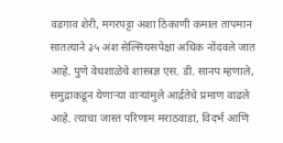वडगाव शेरी, मगरपट्टा अशा ठिकाणी कमाल तापमान सातत्याने ३५ अंश सेल्सियसपेक्षा अधिक नोंदवले जात आहे. पुणे वेधशाळेचे शास्त्रज्ञ एस. डी. सानप म्हणाले, समुद्राकडून येणाऱ्या वाऱ्यांमुले आर्द्रतेचे प्रमाण वाढले आहे. त्याचा जास्त परिणाम मराठवाडा, विदर्भ आणि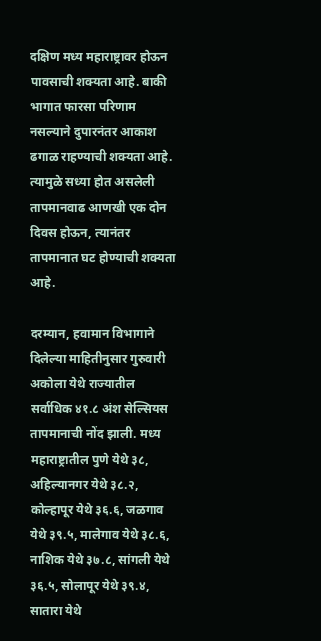दक्षिण मध्य महाराष्ट्रावर होऊन पावसाची शक्यता आहे. बाकी भागात फारसा परिणाम नसल्याने दुपारनंतर आकाश ढगाळ राहण्याची शक्यता आहे. त्यामुळे सध्या होत असलेली तापमानवाढ आणखी एक दोन दिवस होऊन, त्यानंतर तापमानात घट होण्याची शक्यता आहे.

दरम्यान, हवामान विभागाने दिलेल्या माहितीनुसार गुरुवारी अकोला येथे राज्यातील सर्वाधिक ४१.८ अंश सेल्सियस तापमानाची नोंद झाली. मध्य महाराष्ट्रातील पुणे येथे ३८, अहिल्यानगर येथे ३८.२, कोल्हापूर येथे ३६.६, जळगाव येथे ३९.५, मालेगाव येथे ३८.६, नाशिक येथे ३७.८, सांगली येथे ३६.५, सोलापूर येथे ३९.४, सातारा येथे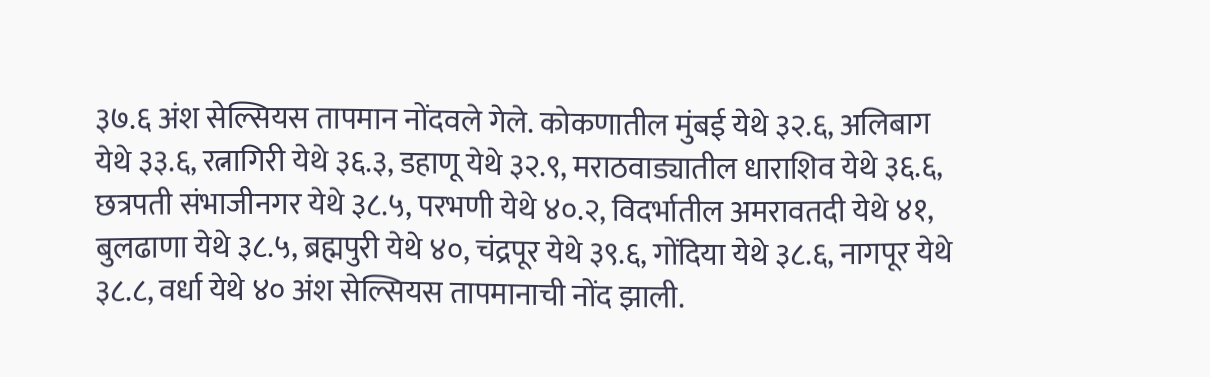३७.६ अंश सेल्सियस तापमान नोंदवले गेले. कोकणातील मुंबई येथे ३२.६, अलिबाग येथे ३३.६, रत्नागिरी येथे ३६.३, डहाणू येथे ३२.९, मराठवाड्यातील धाराशिव येथे ३६.६, छत्रपती संभाजीनगर येथे ३८.५, परभणी येथे ४०.२, विदर्भातील अमरावतदी येथे ४१, बुलढाणा येथे ३८.५, ब्रह्मपुरी येथे ४०, चंद्रपूर येथे ३९.६, गोंदिया येथे ३८.६, नागपूर येथे ३८.८, वर्धा येथे ४० अंश सेल्सियस तापमानाची नोंद झाली.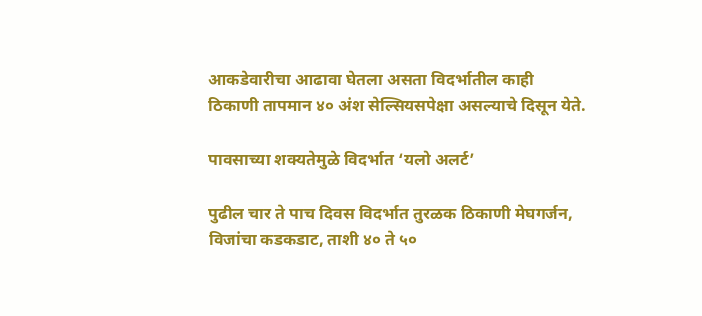आकडेवारीचा आढावा घेतला असता विदर्भातील काही ठिकाणी तापमान ४० अंश सेल्सियसपेक्षा असल्याचे दिसून येते.

पावसाच्या शक्यतेमुळे विदर्भात ‘यलो अलर्ट’

पुढील चार ते पाच दिवस विदर्भात तुरळक ठिकाणी मेघगर्जन, विजांचा कडकडाट, ताशी ४० ते ५०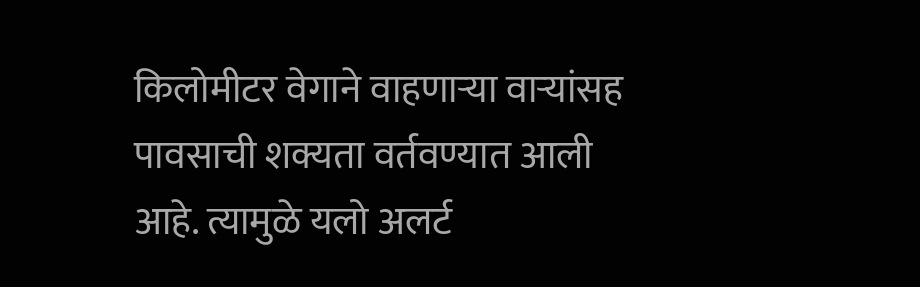किलोमीटर वेगाने वाहणाऱ्या वाऱ्यांसह पावसाची शक्यता वर्तवण्यात आली आहे. त्यामुळे यलो अलर्ट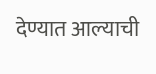देण्यात आल्याची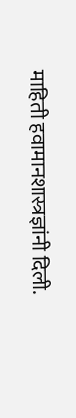माहिती हवामानशास्त्रज्ञांनी दिली.